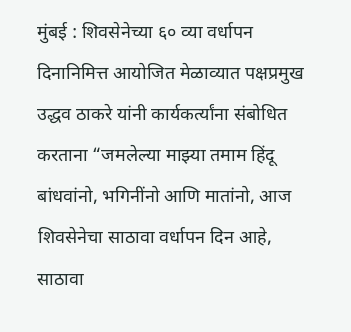मुंबई : शिवसेनेच्या ६० व्या वर्धापन दिनानिमित्त आयोजित मेळाव्यात पक्षप्रमुख उद्धव ठाकरे यांनी कार्यकर्त्यांना संबोधित करताना “जमलेल्या माझ्या तमाम हिंदू बांधवांनो, भगिनींनो आणि मातांनो, आज शिवसेनेचा साठावा वर्धापन दिन आहे, साठावा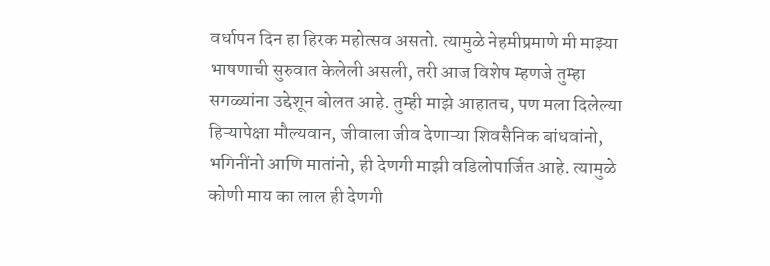वर्धापन दिन हा हिरक महोत्सव असतो. त्यामुळे नेहमीप्रमाणे मी माझ्या भाषणाची सुरुवात केलेली असली, तरी आज विशेष म्हणजे तुम्हा सगळ्यांना उद्देशून बोलत आहे. तुम्ही माझे आहातच, पण मला दिलेल्या हिऱ्यापेक्षा मौल्यवान, जीवाला जीव देणाऱ्या शिवसैनिक बांधवांनो, भगिनींनो आणि मातांनो, ही देणगी माझी वडिलोपार्जित आहे. त्यामुळे कोणी माय का लाल ही देणगी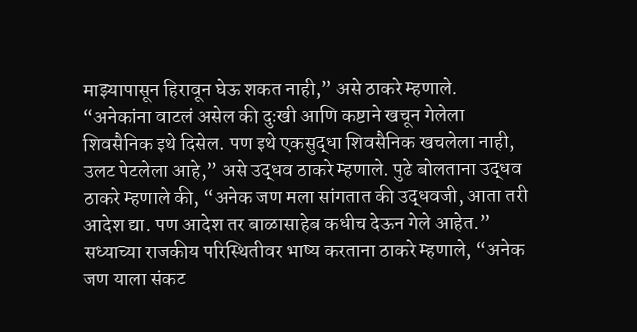माझ्यापासून हिरावून घेऊ शकत नाही,” असे ठाकरे म्हणाले.
“अनेकांना वाटलं असेल की दुःखी आणि कष्टाने खचून गेलेला शिवसैनिक इथे दिसेल. पण इथे एकसुद्धा शिवसैनिक खचलेला नाही, उलट पेटलेला आहे,” असे उद्धव ठाकरे म्हणाले. पुढे बोलताना उद्धव ठाकरे म्हणाले की, “अनेक जण मला सांगतात की उद्धवजी, आता तरी आदेश द्या. पण आदेश तर बाळासाहेब कधीच देऊन गेले आहेत.”
सध्याच्या राजकीय परिस्थितीवर भाष्य करताना ठाकरे म्हणाले, “अनेक जण याला संकट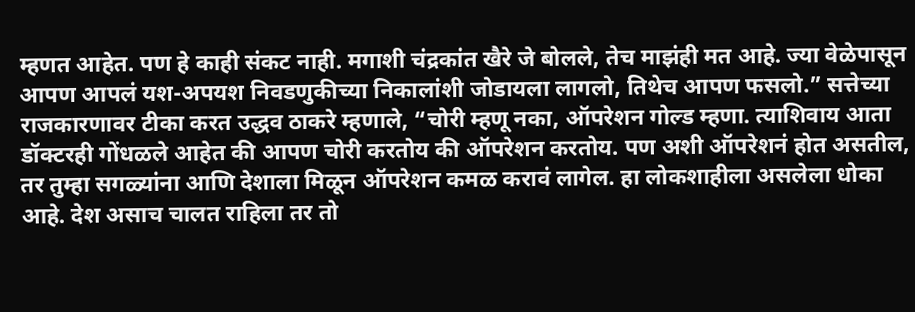म्हणत आहेत. पण हे काही संकट नाही. मगाशी चंद्रकांत खैरे जे बोलले, तेच माझंही मत आहे. ज्या वेळेपासून आपण आपलं यश-अपयश निवडणुकीच्या निकालांशी जोडायला लागलो, तिथेच आपण फसलो.” सत्तेच्या राजकारणावर टीका करत उद्धव ठाकरे म्हणाले, “चोरी म्हणू नका, ऑपरेशन गोल्ड म्हणा. त्याशिवाय आता डॉक्टरही गोंधळले आहेत की आपण चोरी करतोय की ऑपरेशन करतोय. पण अशी ऑपरेशनं होत असतील, तर तुम्हा सगळ्यांना आणि देशाला मिळून ऑपरेशन कमळ करावं लागेल. हा लोकशाहीला असलेला धोका आहे. देश असाच चालत राहिला तर तो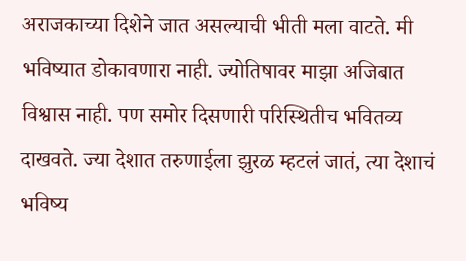अराजकाच्या दिशेने जात असल्याची भीती मला वाटते. मी भविष्यात डोकावणारा नाही. ज्योतिषावर माझा अजिबात विश्वास नाही. पण समोर दिसणारी परिस्थितीच भवितव्य दाखवते. ज्या देशात तरुणाईला झुरळ म्हटलं जातं, त्या देशाचं भविष्य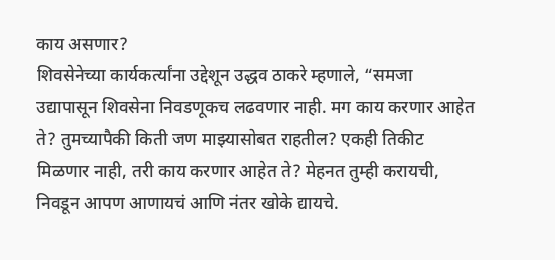काय असणार?
शिवसेनेच्या कार्यकर्त्यांना उद्देशून उद्धव ठाकरे म्हणाले, “समजा उद्यापासून शिवसेना निवडणूकच लढवणार नाही. मग काय करणार आहेत ते? तुमच्यापैकी किती जण माझ्यासोबत राहतील? एकही तिकीट मिळणार नाही, तरी काय करणार आहेत ते? मेहनत तुम्ही करायची, निवडून आपण आणायचं आणि नंतर खोके द्यायचे.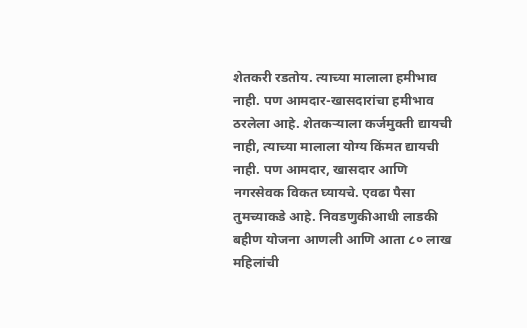शेतकरी रडतोय. त्याच्या मालाला हमीभाव नाही. पण आमदार-खासदारांचा हमीभाव ठरलेला आहे. शेतकऱ्याला कर्जमुक्ती द्यायची नाही, त्याच्या मालाला योग्य किंमत द्यायची नाही. पण आमदार, खासदार आणि नगरसेवक विकत घ्यायचे. एवढा पैसा तुमच्याकडे आहे. निवडणुकीआधी लाडकी बहीण योजना आणली आणि आता ८० लाख महिलांची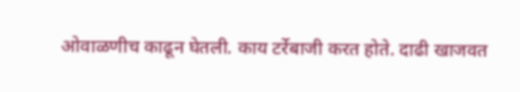ओवाळणीच काढून घेतली. काय टर्रेबाजी करत होते. दाढी खाजवत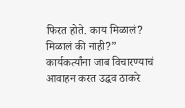फिरत होते. काय मिळालं? मिळालं की नाही?”
कार्यकर्त्यांना जाब विचारण्याचं आवाहन करत उद्धव ठाकरे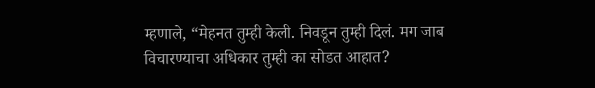म्हणाले, “मेहनत तुम्ही केली. निवडून तुम्ही दिलं. मग जाब विचारण्याचा अधिकार तुम्ही का सोडत आहात?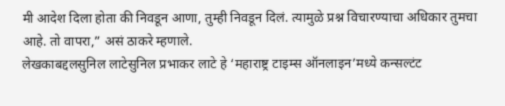मी आदेश दिला होता की निवडून आणा, तुम्ही निवडून दिलं. त्यामुळे प्रश्न विचारण्याचा अधिकार तुमचा आहे. तो वापरा,” असं ठाकरे म्हणाले.
लेखकाबद्दलसुनिल लाटेसुनिल प्रभाकर लाटे हे ‘महाराष्ट्र टाइम्स ऑनलाइन’मध्ये कन्सल्टंट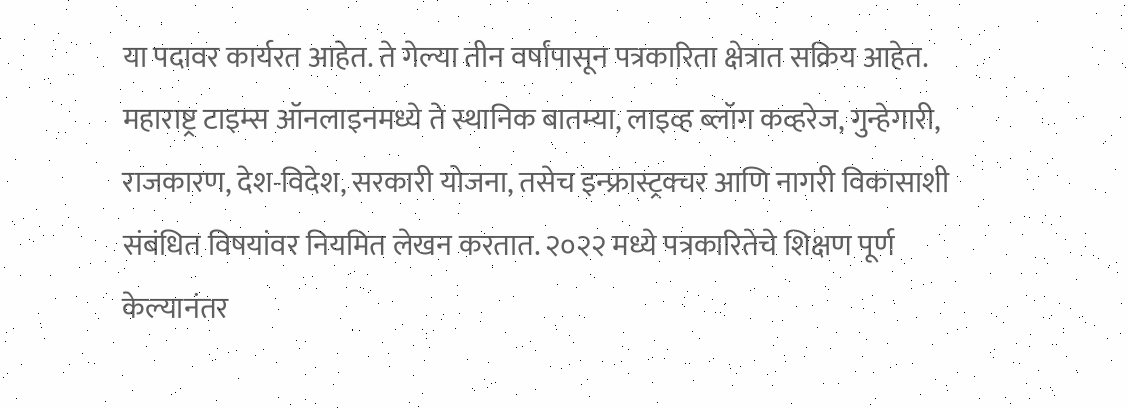या पदावर कार्यरत आहेत. ते गेल्या तीन वर्षांपासून पत्रकारिता क्षेत्रात सक्रिय आहेत. महाराष्ट्र टाइम्स ऑनलाइनमध्ये ते स्थानिक बातम्या, लाइव्ह ब्लॉग कव्हरेज, गुन्हेगारी, राजकारण, देश-विदेश, सरकारी योजना, तसेच इन्फ्रास्ट्रक्चर आणि नागरी विकासाशी संबंधित विषयांवर नियमित लेखन करतात. २०२२ मध्ये पत्रकारितेचे शिक्षण पूर्ण केल्यानंतर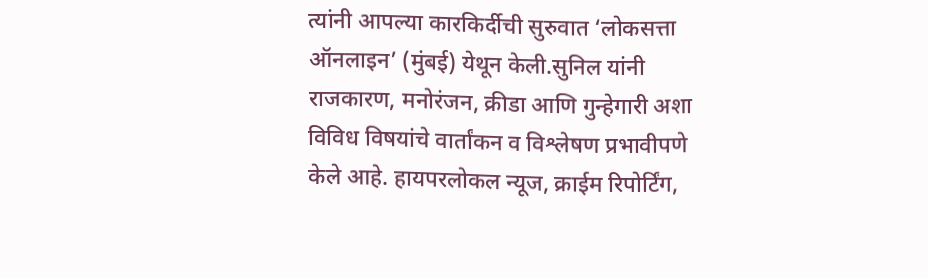त्यांनी आपल्या कारकिर्दीची सुरुवात ‘लोकसत्ता ऑनलाइन’ (मुंबई) येथून केली.सुनिल यांनी राजकारण, मनोरंजन, क्रीडा आणि गुन्हेगारी अशा विविध विषयांचे वार्तांकन व विश्लेषण प्रभावीपणे केले आहे. हायपरलोकल न्यूज, क्राईम रिपोर्टिंग,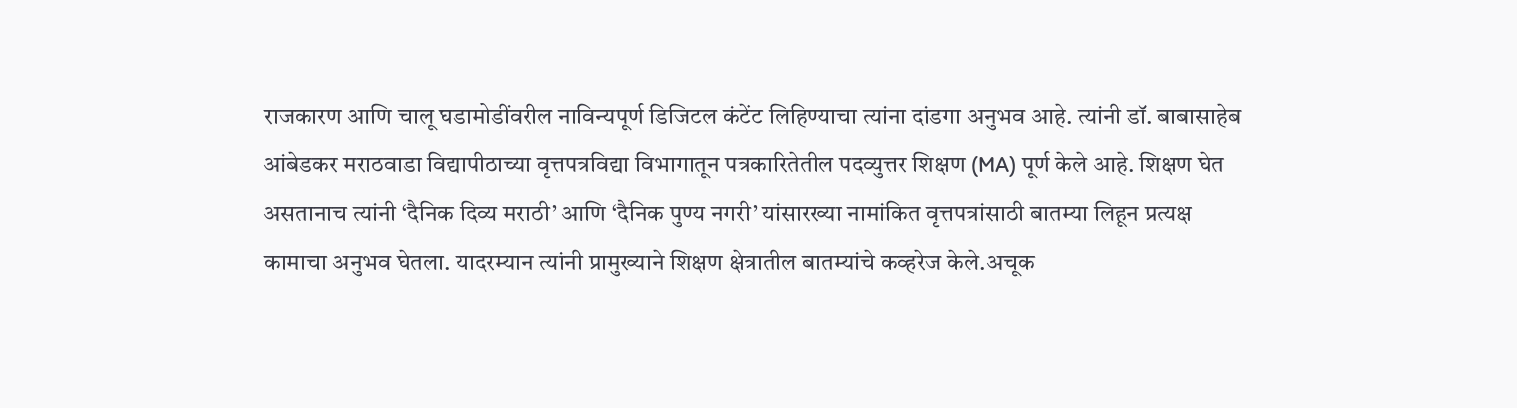राजकारण आणि चालू घडामोडींवरील नाविन्यपूर्ण डिजिटल कंटेंट लिहिण्याचा त्यांना दांडगा अनुभव आहे. त्यांनी डॉ. बाबासाहेब आंबेडकर मराठवाडा विद्यापीठाच्या वृत्तपत्रविद्या विभागातून पत्रकारितेतील पदव्युत्तर शिक्षण (MA) पूर्ण केले आहे. शिक्षण घेत असतानाच त्यांनी ‘दैनिक दिव्य मराठी’ आणि ‘दैनिक पुण्य नगरी’ यांसारख्या नामांकित वृत्तपत्रांसाठी बातम्या लिहून प्रत्यक्ष कामाचा अनुभव घेतला. यादरम्यान त्यांनी प्रामुख्याने शिक्षण क्षेत्रातील बातम्यांचे कव्हरेज केले.अचूक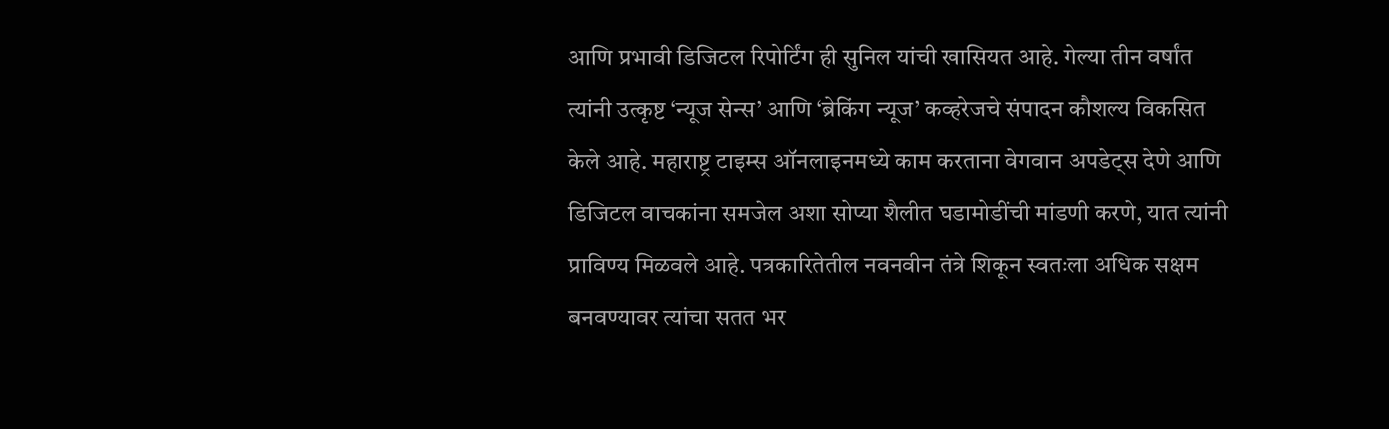आणि प्रभावी डिजिटल रिपोर्टिंग ही सुनिल यांची खासियत आहे. गेल्या तीन वर्षांत त्यांनी उत्कृष्ट ‘न्यूज सेन्स’ आणि ‘ब्रेकिंग न्यूज’ कव्हरेजचे संपादन कौशल्य विकसित केले आहे. महाराष्ट्र टाइम्स ऑनलाइनमध्ये काम करताना वेगवान अपडेट्स देणे आणि डिजिटल वाचकांना समजेल अशा सोप्या शैलीत घडामोडींची मांडणी करणे, यात त्यांनी प्राविण्य मिळवले आहे. पत्रकारितेतील नवनवीन तंत्रे शिकून स्वतःला अधिक सक्षम बनवण्यावर त्यांचा सतत भर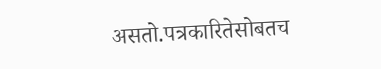असतो.पत्रकारितेसोबतच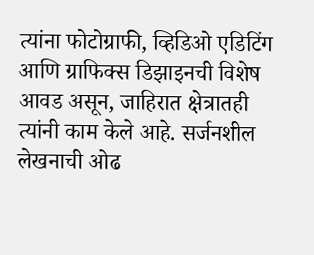त्यांना फोटोग्राफी, व्हिडिओ एडिटिंग आणि ग्राफिक्स डिझाइनची विशेष आवड असून, जाहिरात क्षेत्रातही त्यांनी काम केले आहे. सर्जनशील लेखनाची ओढ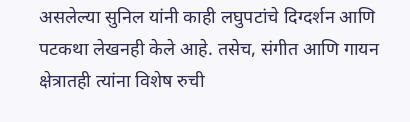असलेल्या सुनिल यांनी काही लघुपटांचे दिग्दर्शन आणि पटकथा लेखनही केले आहे. तसेच, संगीत आणि गायन क्षेत्रातही त्यांना विशेष रुची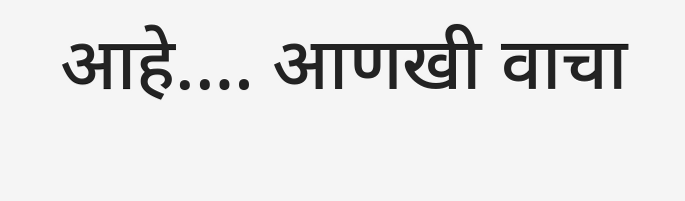आहे.… आणखी वाचा